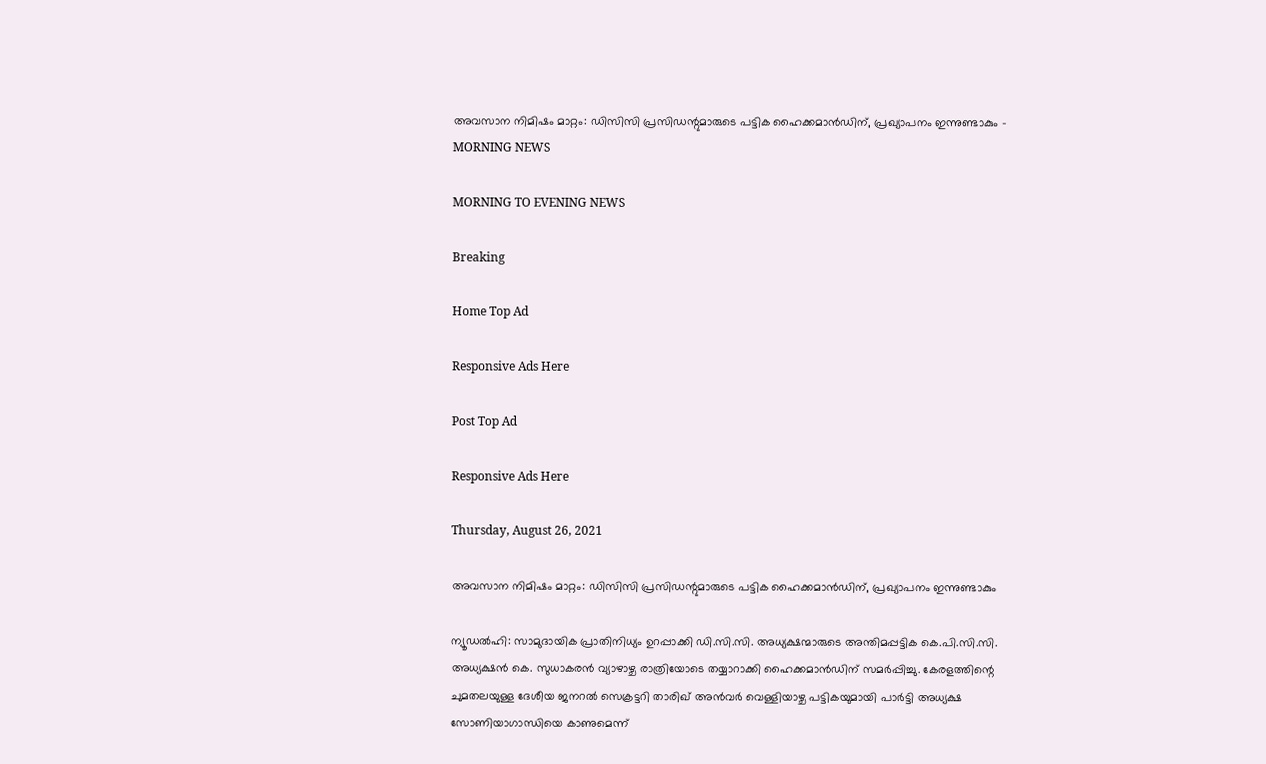അവസാന നിമിഷം മാറ്റം: ഡിസിസി പ്രസിഡന്റുമാരുടെ പട്ടിക ഹൈക്കമാന്‍ഡിന്, പ്രഖ്യാപനം ഇന്നുണ്ടാകും - MORNING NEWS

MORNING TO EVENING NEWS

Breaking

Home Top Ad

Responsive Ads Here

Post Top Ad

Responsive Ads Here

Thursday, August 26, 2021

അവസാന നിമിഷം മാറ്റം: ഡിസിസി പ്രസിഡന്റുമാരുടെ പട്ടിക ഹൈക്കമാന്‍ഡിന്, പ്രഖ്യാപനം ഇന്നുണ്ടാകും

ന്യൂഡൽഹി: സാമുദായിക പ്രാതിനിധ്യം ഉറപ്പാക്കി ഡി.സി.സി. അധ്യക്ഷന്മാരുടെ അന്തിമപ്പട്ടിക കെ.പി.സി.സി. അധ്യക്ഷൻ കെ. സുധാകരൻ വ്യാഴാഴ്ച രാത്രിയോടെ തയ്യാറാക്കി ഹൈക്കമാൻഡിന് സമർപ്പിച്ചു. കേരളത്തിന്റെ ചുമതലയുള്ള ദേശീയ ജനറൽ സെക്രട്ടറി താരിഖ് അൻവർ വെള്ളിയാഴ്ച പട്ടികയുമായി പാർട്ടി അധ്യക്ഷ സോണിയാഗാന്ധിയെ കാണുമെന്ന്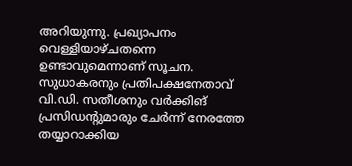അറിയുന്നു. പ്രഖ്യാപനം വെള്ളിയാഴ്ചതന്നെ ഉണ്ടാവുമെന്നാണ് സൂചന. സുധാകരനും പ്രതിപക്ഷനേതാവ് വി.ഡി. സതീശനും വർക്കിങ് പ്രസിഡന്റുമാരും ചേർന്ന് നേരത്തേ തയ്യാറാക്കിയ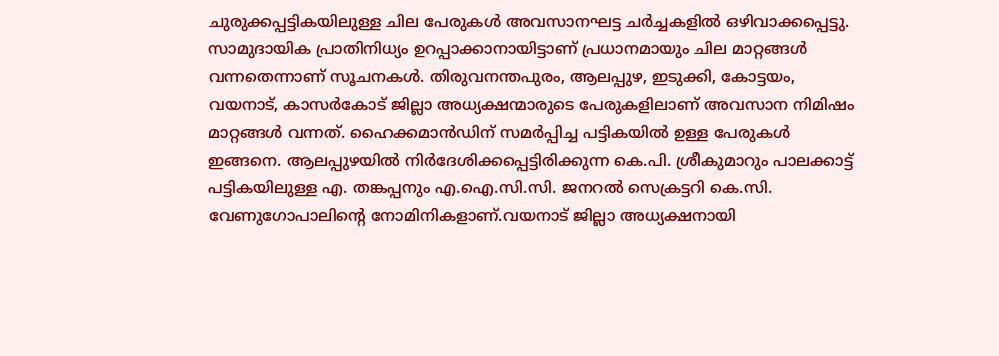ചുരുക്കപ്പട്ടികയിലുള്ള ചില പേരുകൾ അവസാനഘട്ട ചർച്ചകളിൽ ഒഴിവാക്കപ്പെട്ടു. സാമുദായിക പ്രാതിനിധ്യം ഉറപ്പാക്കാനായിട്ടാണ് പ്രധാനമായും ചില മാറ്റങ്ങൾ വന്നതെന്നാണ് സൂചനകൾ. തിരുവനന്തപുരം, ആലപ്പുഴ, ഇടുക്കി, കോട്ടയം, വയനാട്, കാസർകോട് ജില്ലാ അധ്യക്ഷന്മാരുടെ പേരുകളിലാണ് അവസാന നിമിഷം മാറ്റങ്ങൾ വന്നത്. ഹൈക്കമാൻഡിന് സമർപ്പിച്ച പട്ടികയിൽ ഉള്ള പേരുകൾ ഇങ്ങനെ. ആലപ്പുഴയിൽ നിർദേശിക്കപ്പെട്ടിരിക്കുന്ന കെ.പി. ശ്രീകുമാറും പാലക്കാട്ട് പട്ടികയിലുള്ള എ. തങ്കപ്പനും എ.ഐ.സി.സി. ജനറൽ സെക്രട്ടറി കെ.സി. വേണുഗോപാലിന്റെ നോമിനികളാണ്.വയനാട് ജില്ലാ അധ്യക്ഷനായി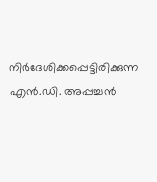നിർദേശിക്കപ്പെട്ടിരിക്കുന്ന എൻ.ഡി. അപ്പച്ചൻ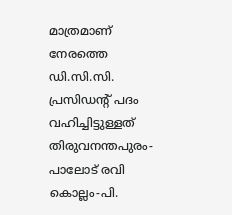മാത്രമാണ് നേരത്തെ ഡി.സി.സി. പ്രസിഡന്റ് പദം വഹിച്ചിട്ടുള്ളത് തിരുവനന്തപുരം-പാലോട് രവി കൊല്ലം-പി.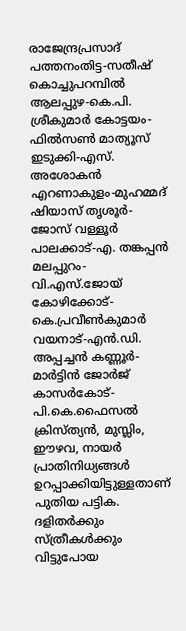രാജേന്ദ്രപ്രസാദ് പത്തനംതിട്ട-സതീഷ് കൊച്ചുപറമ്പിൽ ആലപ്പുഴ-കെ.പി. ശ്രീകുമാർ കോട്ടയം-ഫിൽസൺ മാത്യൂസ് ഇടുക്കി-എസ്. അശോകൻ എറണാകുളം-മുഹമ്മദ് ഷിയാസ് തൃശൂർ-ജോസ് വള്ളൂർ പാലക്കാട്-എ. തങ്കപ്പൻ മലപ്പുറം-വി.എസ്.ജോയ് കോഴിക്കോട്-കെ.പ്രവീൺകുമാർ വയനാട്-എൻ.ഡി. അപ്പച്ചൻ കണ്ണൂർ-മാർട്ടിൻ ജോർജ് കാസർകോട്-പി.കെ.ഫൈസൽ ക്രിസ്ത്യൻ, മുസ്ലിം, ഈഴവ, നായർ പ്രാതിനിധ്യങ്ങൾ ഉറപ്പാക്കിയിട്ടുള്ളതാണ് പുതിയ പട്ടിക. ദളിതർക്കും സ്ത്രീകൾക്കും വിട്ടുപോയ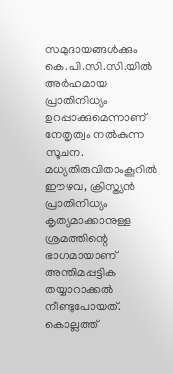സമുദായങ്ങൾക്കും കെ.പി.സി.സി.യിൽ അർഹമായ പ്രാതിനിധ്യം ഉറപ്പാക്കുമെന്നാണ് നേതൃത്വം നൽകുന്ന സൂചന. മധ്യതിരുവിതാംകൂറിൽ ഈഴവ, ക്രിസ്ത്യൻ പ്രാതിനിധ്യം കൃത്യമാക്കാനുള്ള ശ്രമത്തിന്റെ ഭാഗമായാണ് അന്തിമപ്പട്ടിക തയ്യാറാക്കൽ നീണ്ടുപോയത്. കൊല്ലത്ത്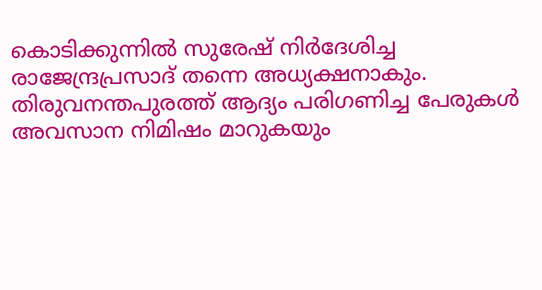കൊടിക്കുന്നിൽ സുരേഷ് നിർദേശിച്ച രാജേന്ദ്രപ്രസാദ് തന്നെ അധ്യക്ഷനാകും. തിരുവനന്തപുരത്ത് ആദ്യം പരിഗണിച്ച പേരുകൾ അവസാന നിമിഷം മാറുകയും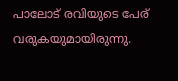പാലോട് രവിയുടെ പേര് വരുകയുമായിരുന്നു.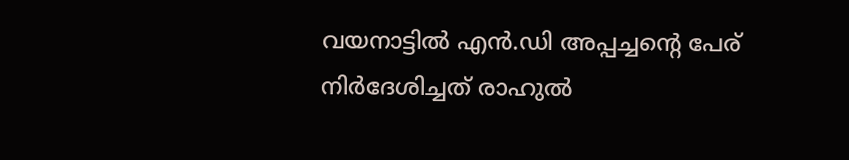വയനാട്ടിൽ എൻ.ഡി അപ്പച്ചന്റെ പേര് നിർദേശിച്ചത് രാഹുൽ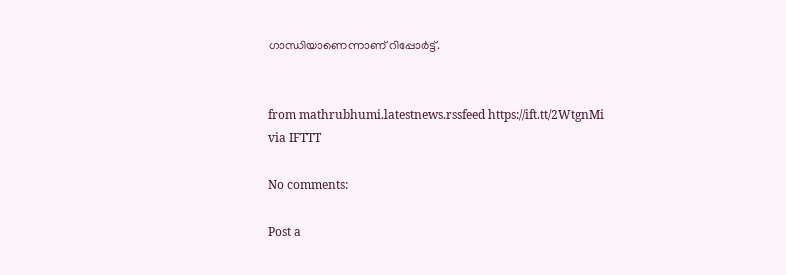ഗാന്ധിയാണെന്നാണ് റിപ്പോർട്ട്.


from mathrubhumi.latestnews.rssfeed https://ift.tt/2WtgnMi
via IFTTT

No comments:

Post a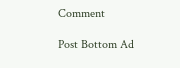Comment

Post Bottom Ad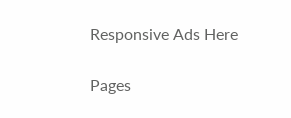Responsive Ads Here

Pages